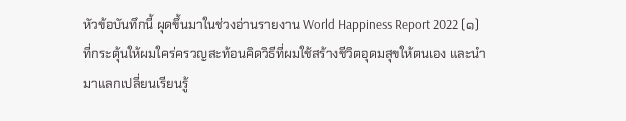หัวข้อบันทึกนี้ ผุดขึ้นมาในช่วงอ่านรายงาน World Happiness Report 2022 (๑) ที่กระตุ้นให้ผมใคร่ครวญสะท้อนคิดวิธีที่ผมใช้สร้างชีวิตอุดมสุขให้ตนเอง และนำมาแลกเปลี่ยนเรียนรู้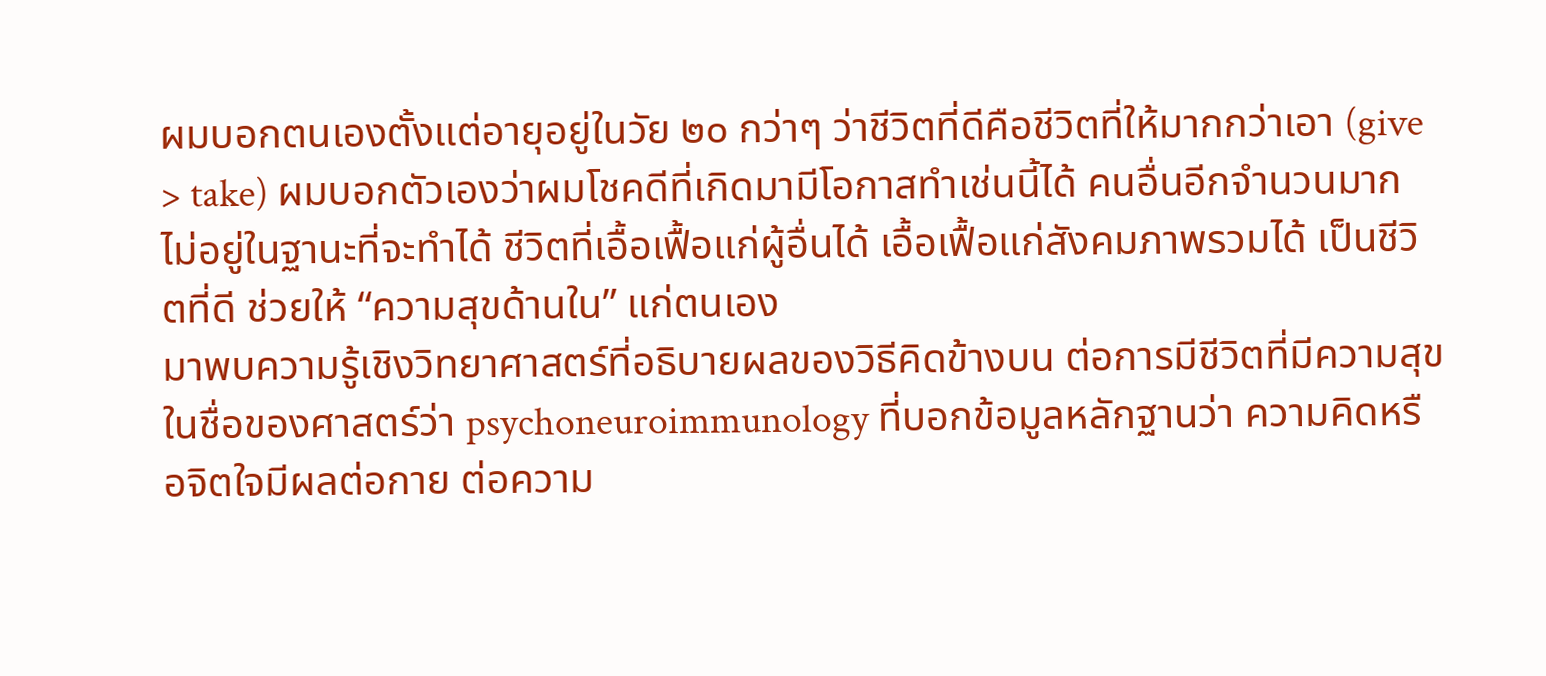ผมบอกตนเองตั้งแต่อายุอยู่ในวัย ๒๐ กว่าๆ ว่าชีวิตที่ดีคือชีวิตที่ให้มากกว่าเอา (give > take) ผมบอกตัวเองว่าผมโชคดีที่เกิดมามีโอกาสทำเช่นนี้ได้ คนอื่นอีกจำนวนมากไม่อยู่ในฐานะที่จะทำได้ ชีวิตที่เอื้อเฟื้อแก่ผู้อื่นได้ เอื้อเฟื้อแก่สังคมภาพรวมได้ เป็นชีวิตที่ดี ช่วยให้ “ความสุขด้านใน” แก่ตนเอง
มาพบความรู้เชิงวิทยาศาสตร์ที่อธิบายผลของวิธีคิดข้างบน ต่อการมีชีวิตที่มีความสุข ในชื่อของศาสตร์ว่า psychoneuroimmunology ที่บอกข้อมูลหลักฐานว่า ความคิดหรือจิตใจมีผลต่อกาย ต่อความ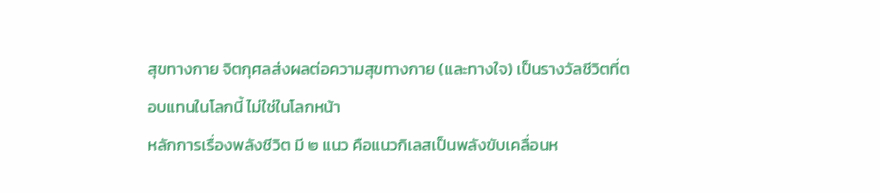สุขทางกาย จิตกุศลส่งผลต่อความสุขทางกาย (และทางใจ) เป็นรางวัลชีวิตที่ตอบแทนในโลกนี้ ไม่ใช่ในโลกหน้า
หลักการเรื่องพลังชีวิต มี ๒ แนว คือแนวกิเลสเป็นพลังขับเคลื่อนห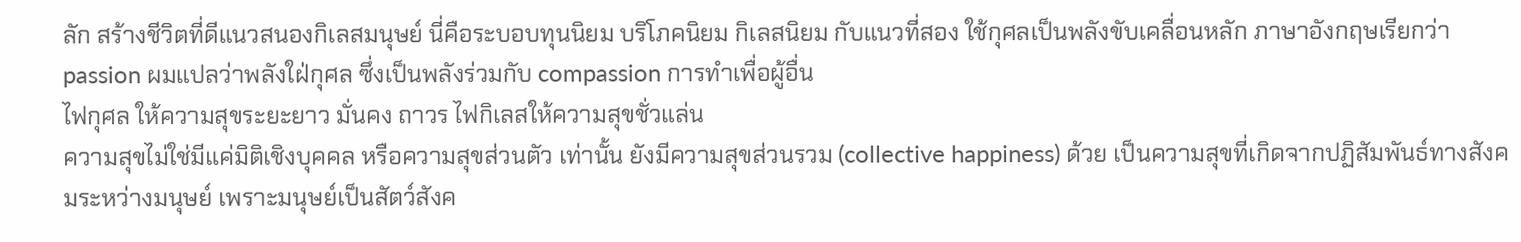ลัก สร้างชีวิตที่ดีแนวสนองกิเลสมนุษย์ นี่คือระบอบทุนนิยม บริโภคนิยม กิเลสนิยม กับแนวที่สอง ใช้กุศลเป็นพลังขับเคลื่อนหลัก ภาษาอังกฤษเรียกว่า passion ผมแปลว่าพลังใฝ่กุศล ซึ่งเป็นพลังร่วมกับ compassion การทำเพื่อผู้อื่น
ไฟกุศล ให้ความสุขระยะยาว มั่นคง ถาวร ไฟกิเลสให้ความสุขชั่วแล่น
ความสุขไม่ใช่มีแค่มิติเชิงบุคคล หรือความสุขส่วนตัว เท่านั้น ยังมีความสุขส่วนรวม (collective happiness) ด้วย เป็นความสุขที่เกิดจากปฏิสัมพันธ์ทางสังคมระหว่างมนุษย์ เพราะมนุษย์เป็นสัตว์สังค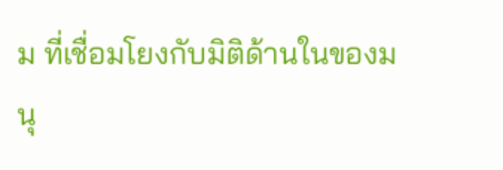ม ที่เชื่อมโยงกับมิติด้านในของมนุ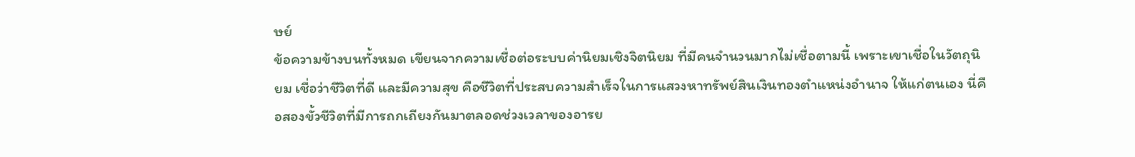ษย์
ข้อความข้างบนทั้งหมด เขียนจากความเชื่อต่อระบบค่านิยมเชิงจิตนิยม ที่มีคนจำนวนมากไม่เชื่อตามนี้ เพราะเขาเชื่อในวัตถุนิยม เชื่อว่าชีวิตที่ดี และมีความสุข คือชีวิตที่ประสบความสำเร็จในการแสวงหาทรัพย์สินเงินทองตำแหน่งอำนาจ ให้แก่ตนเอง นี่คือสองขั้วชีวิตที่มีการถกเถียงกันมาตลอดช่วงเวลาของอารย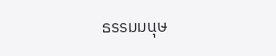ธรรมมนุษ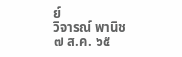ย์
วิจารณ์ พานิช
๗ ส.ค. ๖๕